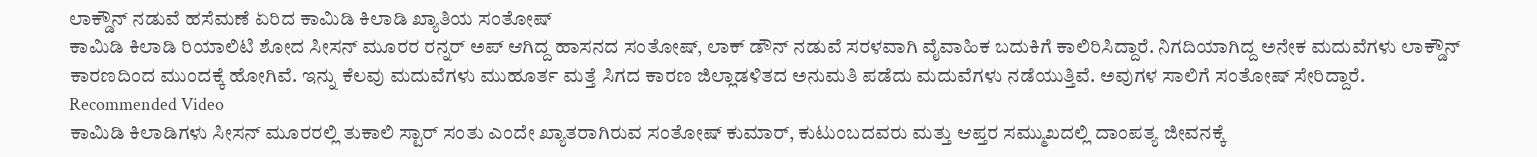ಲಾಕ್ಡೌನ್ ನಡುವೆ ಹಸೆಮಣೆ ಏರಿದ ಕಾಮಿಡಿ ಕಿಲಾಡಿ ಖ್ಯಾತಿಯ ಸಂತೋಷ್
ಕಾಮಿಡಿ ಕಿಲಾಡಿ ರಿಯಾಲಿಟಿ ಶೋದ ಸೀಸನ್ ಮೂರರ ರನ್ನರ್ ಅಪ್ ಆಗಿದ್ದ ಹಾಸನದ ಸಂತೋಷ್, ಲಾಕ್ ಡೌನ್ ನಡುವೆ ಸರಳವಾಗಿ ವೈವಾಹಿಕ ಬದುಕಿಗೆ ಕಾಲಿರಿಸಿದ್ದಾರೆ. ನಿಗದಿಯಾಗಿದ್ದ ಅನೇಕ ಮದುವೆಗಳು ಲಾಕ್ಡೌನ್ ಕಾರಣದಿಂದ ಮುಂದಕ್ಕೆ ಹೋಗಿವೆ. ಇನ್ನು ಕೆಲವು ಮದುವೆಗಳು ಮುಹೂರ್ತ ಮತ್ತೆ ಸಿಗದ ಕಾರಣ ಜಿಲ್ಲಾಡಳಿತದ ಅನುಮತಿ ಪಡೆದು ಮದುವೆಗಳು ನಡೆಯುತ್ತಿವೆ. ಅವುಗಳ ಸಾಲಿಗೆ ಸಂತೋಷ್ ಸೇರಿದ್ದಾರೆ.
Recommended Video
ಕಾಮಿಡಿ ಕಿಲಾಡಿಗಳು ಸೀಸನ್ ಮೂರರಲ್ಲಿ ತುಕಾಲಿ ಸ್ಟಾರ್ ಸಂತು ಎಂದೇ ಖ್ಯಾತರಾಗಿರುವ ಸಂತೋಷ್ ಕುಮಾರ್, ಕುಟುಂಬದವರು ಮತ್ತು ಆಪ್ತರ ಸಮ್ಮುಖದಲ್ಲಿ ದಾಂಪತ್ಯ ಜೀವನಕ್ಕೆ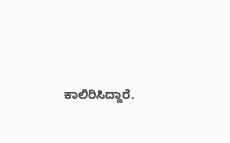ಕಾಲಿರಿಸಿದ್ದಾರೆ.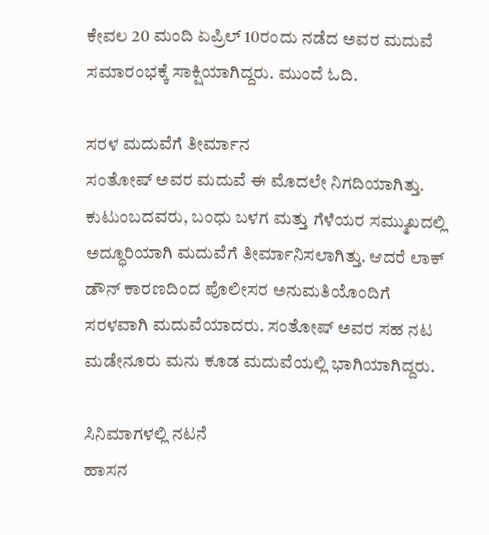ಕೇವಲ 20 ಮಂದಿ ಏಪ್ರಿಲ್ 10ರಂದು ನಡೆದ ಅವರ ಮದುವೆ ಸಮಾರಂಭಕ್ಕೆ ಸಾಕ್ಷಿಯಾಗಿದ್ದರು. ಮುಂದೆ ಓದಿ.

ಸರಳ ಮದುವೆಗೆ ತೀರ್ಮಾನ
ಸಂತೋಷ್ ಅವರ ಮದುವೆ ಈ ಮೊದಲೇ ನಿಗದಿಯಾಗಿತ್ತು. ಕುಟುಂಬದವರು, ಬಂಧು ಬಳಗ ಮತ್ತು ಗೆಳೆಯರ ಸಮ್ಮುಖದಲ್ಲಿ ಅದ್ಧೂರಿಯಾಗಿ ಮದುವೆಗೆ ತೀರ್ಮಾನಿಸಲಾಗಿತ್ತು. ಆದರೆ ಲಾಕ್ ಡೌನ್ ಕಾರಣದಿಂದ ಪೊಲೀಸರ ಅನುಮತಿಯೊಂದಿಗೆ ಸರಳವಾಗಿ ಮದುವೆಯಾದರು. ಸಂತೋಷ್ ಅವರ ಸಹ ನಟ ಮಡೇನೂರು ಮನು ಕೂಡ ಮದುವೆಯಲ್ಲಿ ಭಾಗಿಯಾಗಿದ್ದರು.

ಸಿನಿಮಾಗಳಲ್ಲಿ ನಟನೆ
ಹಾಸನ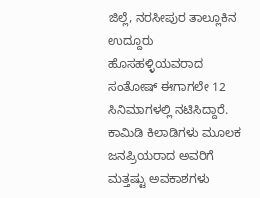ಜಿಲ್ಲೆ, ನರಸೀಪುರ ತಾಲ್ಲೂಕಿನ ಉದ್ದೂರು ಹೊಸಹಳ್ಳಿಯವರಾದ ಸಂತೋಷ್ ಈಗಾಗಲೇ 12 ಸಿನಿಮಾಗಳಲ್ಲಿ ನಟಿಸಿದ್ದಾರೆ. ಕಾಮಿಡಿ ಕಿಲಾಡಿಗಳು ಮೂಲಕ ಜನಪ್ರಿಯರಾದ ಅವರಿಗೆ ಮತ್ತಷ್ಟು ಅವಕಾಶಗಳು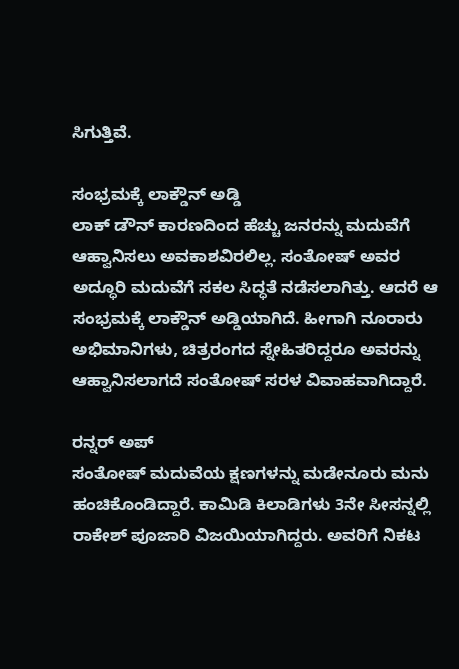ಸಿಗುತ್ತಿವೆ.

ಸಂಭ್ರಮಕ್ಕೆ ಲಾಕ್ಡೌನ್ ಅಡ್ಡಿ
ಲಾಕ್ ಡೌನ್ ಕಾರಣದಿಂದ ಹೆಚ್ಚು ಜನರನ್ನು ಮದುವೆಗೆ ಆಹ್ವಾನಿಸಲು ಅವಕಾಶವಿರಲಿಲ್ಲ. ಸಂತೋಷ್ ಅವರ ಅದ್ಧೂರಿ ಮದುವೆಗೆ ಸಕಲ ಸಿದ್ಧತೆ ನಡೆಸಲಾಗಿತ್ತು. ಆದರೆ ಆ ಸಂಭ್ರಮಕ್ಕೆ ಲಾಕ್ಡೌನ್ ಅಡ್ಡಿಯಾಗಿದೆ. ಹೀಗಾಗಿ ನೂರಾರು ಅಭಿಮಾನಿಗಳು, ಚಿತ್ರರಂಗದ ಸ್ನೇಹಿತರಿದ್ದರೂ ಅವರನ್ನು ಆಹ್ವಾನಿಸಲಾಗದೆ ಸಂತೋಷ್ ಸರಳ ವಿವಾಹವಾಗಿದ್ದಾರೆ.

ರನ್ನರ್ ಅಪ್
ಸಂತೋಷ್ ಮದುವೆಯ ಕ್ಷಣಗಳನ್ನು ಮಡೇನೂರು ಮನು ಹಂಚಿಕೊಂಡಿದ್ದಾರೆ. ಕಾಮಿಡಿ ಕಿಲಾಡಿಗಳು 3ನೇ ಸೀಸನ್ನಲ್ಲಿ ರಾಕೇಶ್ ಪೂಜಾರಿ ವಿಜಯಿಯಾಗಿದ್ದರು. ಅವರಿಗೆ ನಿಕಟ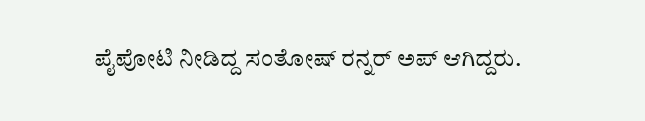ಪೈಪೋಟಿ ನೀಡಿದ್ದ ಸಂತೋಷ್ ರನ್ನರ್ ಅಪ್ ಆಗಿದ್ದರು.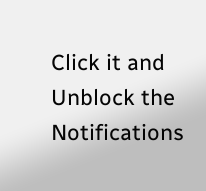Click it and Unblock the Notifications